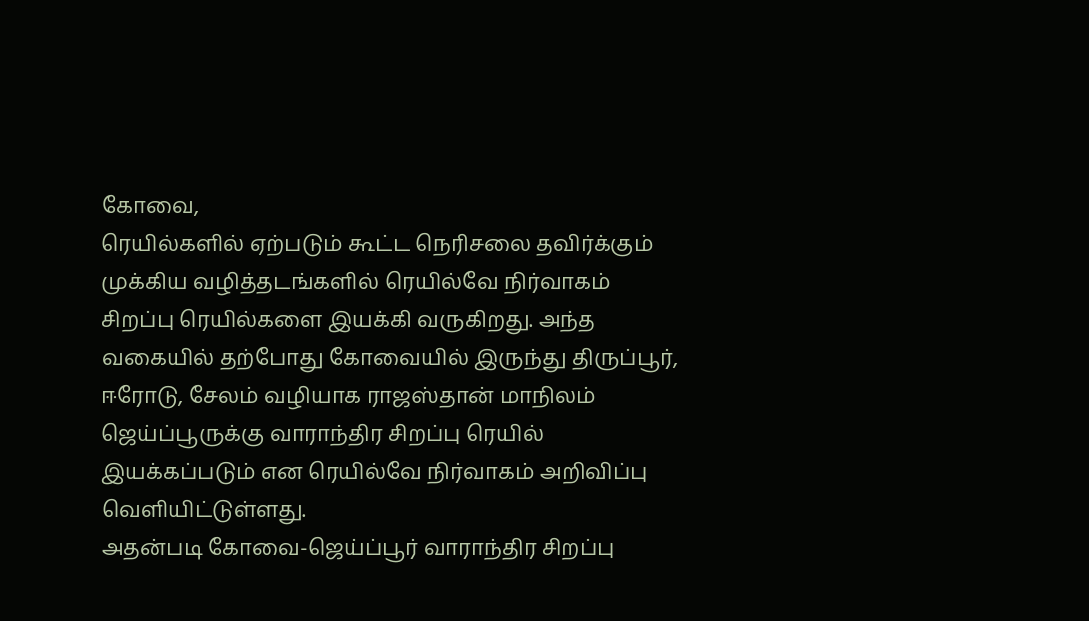கோவை,
ரெயில்களில் ஏற்படும் கூட்ட நெரிசலை தவிர்க்கும் முக்கிய வழித்தடங்களில் ரெயில்வே நிர்வாகம் சிறப்பு ரெயில்களை இயக்கி வருகிறது. அந்த வகையில் தற்போது கோவையில் இருந்து திருப்பூர், ஈரோடு, சேலம் வழியாக ராஜஸ்தான் மாநிலம் ஜெய்ப்பூருக்கு வாராந்திர சிறப்பு ரெயில் இயக்கப்படும் என ரெயில்வே நிர்வாகம் அறிவிப்பு வெளியிட்டுள்ளது.
அதன்படி கோவை-ஜெய்ப்பூர் வாராந்திர சிறப்பு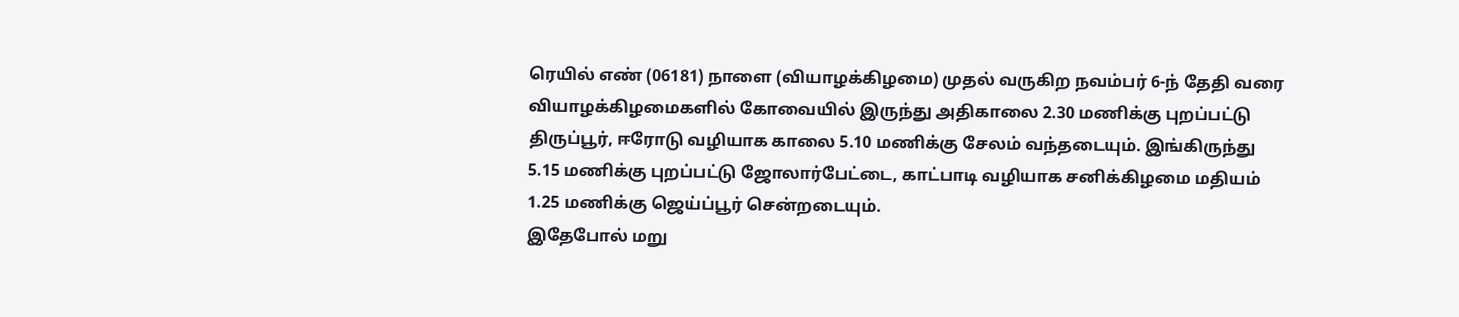ரெயில் எண் (06181) நாளை (வியாழக்கிழமை) முதல் வருகிற நவம்பர் 6-ந் தேதி வரை வியாழக்கிழமைகளில் கோவையில் இருந்து அதிகாலை 2.30 மணிக்கு புறப்பட்டு திருப்பூர், ஈரோடு வழியாக காலை 5.10 மணிக்கு சேலம் வந்தடையும். இங்கிருந்து 5.15 மணிக்கு புறப்பட்டு ஜோலார்பேட்டை, காட்பாடி வழியாக சனிக்கிழமை மதியம் 1.25 மணிக்கு ஜெய்ப்பூர் சென்றடையும்.
இதேபோல் மறு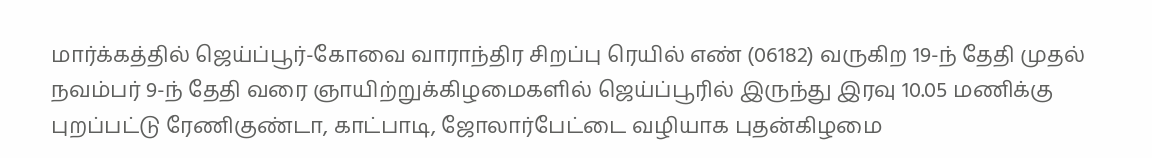மார்க்கத்தில் ஜெய்ப்பூர்-கோவை வாராந்திர சிறப்பு ரெயில் எண் (06182) வருகிற 19-ந் தேதி முதல் நவம்பர் 9-ந் தேதி வரை ஞாயிற்றுக்கிழமைகளில் ஜெய்ப்பூரில் இருந்து இரவு 10.05 மணிக்கு புறப்பட்டு ரேணிகுண்டா, காட்பாடி, ஜோலார்பேட்டை வழியாக புதன்கிழமை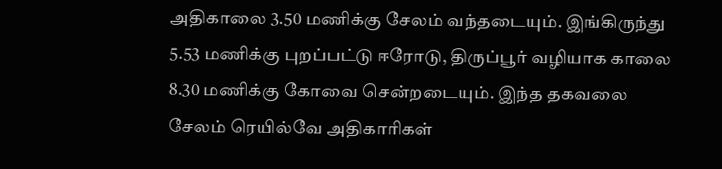அதிகாலை 3.50 மணிக்கு சேலம் வந்தடையும். இங்கிருந்து 5.53 மணிக்கு புறப்பட்டு ஈரோடு, திருப்பூர் வழியாக காலை 8.30 மணிக்கு கோவை சென்றடையும். இந்த தகவலை சேலம் ரெயில்வே அதிகாரிகள்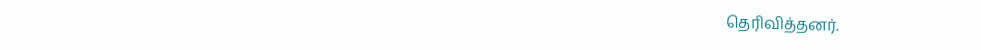தெரிவித்தனர்.